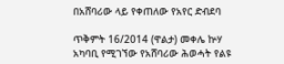በአሸባሪው ላይ የቀጠለው የአየር ድብደባ

ጥቅምት 16/2014 (ዋልታ) መቀሌ ኵሃ አካባቢ የሚገኘው የአሸባሪው ሕወሓት የልዩ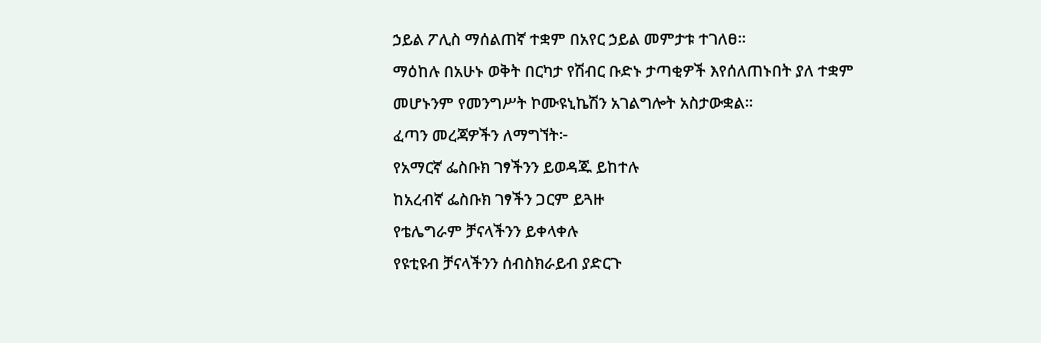ኃይል ፖሊስ ማሰልጠኛ ተቋም በአየር ኃይል መምታቱ ተገለፀ፡፡
ማዕከሉ በአሁኑ ወቅት በርካታ የሽብር ቡድኑ ታጣቂዎች እየሰለጠኑበት ያለ ተቋም መሆኑንም የመንግሥት ኮሙዩኒኬሽን አገልግሎት አስታውቋል፡፡
ፈጣን መረጃዎችን ለማግኘት፦
የአማርኛ ፌስቡክ ገፃችንን ይወዳጁ ይከተሉ
ከአረብኛ ፌስቡክ ገፃችን ጋርም ይጓዙ
የቴሌግራም ቻናላችንን ይቀላቀሉ
የዩቲዩብ ቻናላችንን ሰብስክራይብ ያድርጉ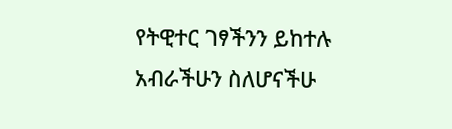የትዊተር ገፃችንን ይከተሉ
አብራችሁን ስለሆናችሁ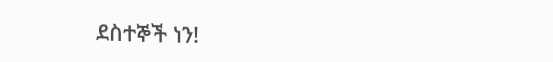ደስተኞች ነን!